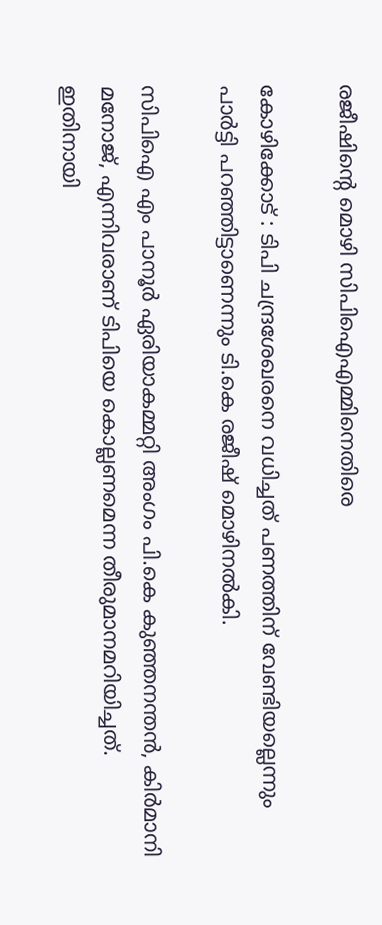രജീഷിന്റെ മൊഴി സിപിഐഎമ്മിനെതിരെ

കോഴിക്കോട് : ടിപി ചന്ദ്രശേഖരനെ വധിച്ചത് പണത്തിന് വേണ്ടിയല്ലെന്നും പാര്‍ട്ടി പറഞ്ഞിട്ടാണെന്നും ടി.കെ രജീഷ് മൊഴിനല്‍കി.

സിപിഐ എം പാനൂര്‍ ഏരിയാകമ്മറ്റി അംഗം പി.കെ കുഞ്ഞനന്തന്‍, കിര്‍മാനി മനോജ്, എന്നിവരാണ് ടിപിയെ കൊല്ലണമെന്ന തീരുമാനമറിയിച്ചത്. ഇതിനായി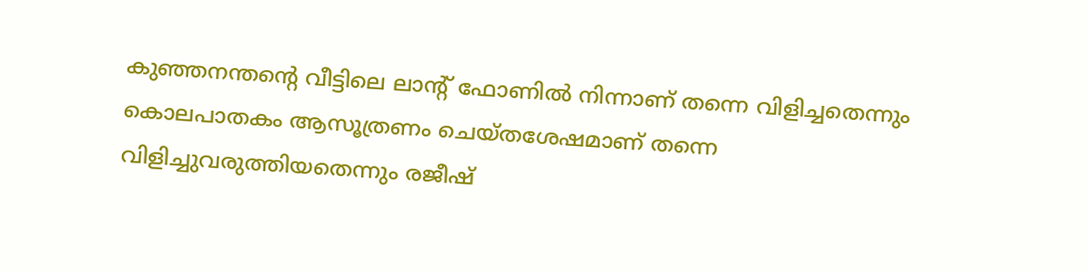കുഞ്ഞനന്തന്റെ വീട്ടിലെ ലാന്റ് ഫോണില്‍ നിന്നാണ് തന്നെ വിളിച്ചതെന്നും കൊലപാതകം ആസൂത്രണം ചെയ്തശേഷമാണ് തന്നെ വിളിച്ചുവരുത്തിയതെന്നും രജീഷ്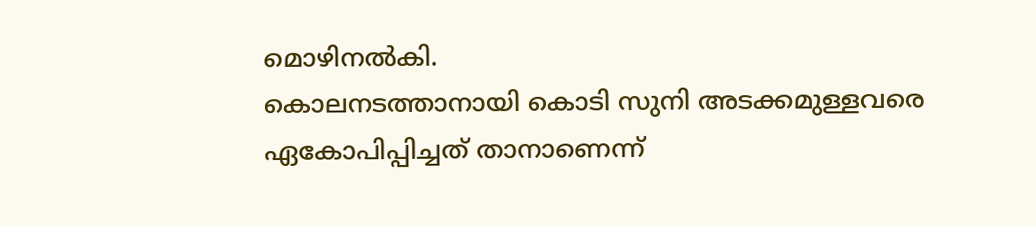മൊഴിനല്‍കി.
കൊലനടത്താനായി കൊടി സുനി അടക്കമുള്ളവരെ ഏകോപിപ്പിച്ചത് താനാണെന്ന്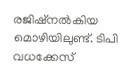രജിഷ്‌നല്‍കിയ മൊഴിയിലുണ്ട്. ടിപി വധക്കേസ്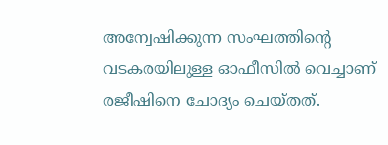അന്വേഷിക്കുന്ന സംഘത്തിന്റെ വടകരയിലുള്ള ഓഫീസില്‍ വെച്ചാണ് രജീഷിനെ ചോദ്യം ചെയ്തത്.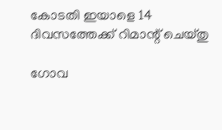കോടതി ഇയാളെ 14 ദിവസത്തേക്ക് റിമാന്റ് ചെയ്തു

ഗോവ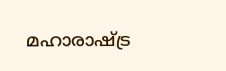മഹാരാഷ്ട്ര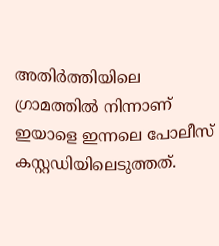അതിര്‍ത്തിയിലെ ഗ്രാമത്തില്‍ നിന്നാണ് ഇയാളെ ഇന്നലെ പോലീസ് കസ്റ്റഡിയിലെടുത്തത്.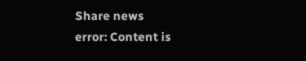Share news
error: Content is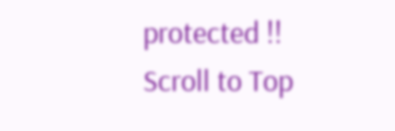protected !!
Scroll to Top